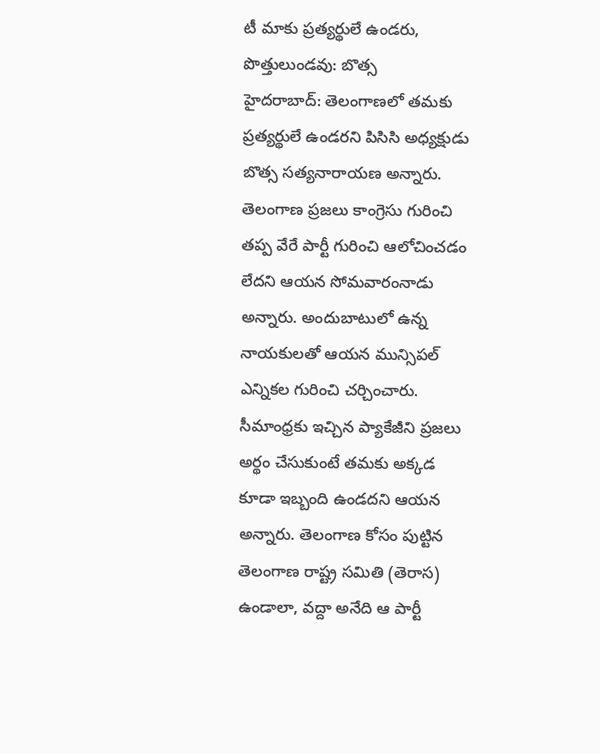టీ మాకు ప్రత్యర్థులే ఉండరు, పొత్తులుండవు: బొత్స
హైదరాబాద్: తెలంగాణలో తమకు ప్రత్యర్థులే ఉండరని పిసిసి అధ్యక్షుడు బొత్స సత్యనారాయణ అన్నారు. తెలంగాణ ప్రజలు కాంగ్రెసు గురించి తప్ప వేరే పార్టీ గురించి ఆలోచించడం లేదని ఆయన సోమవారంనాడు అన్నారు. అందుబాటులో ఉన్న నాయకులతో ఆయన మున్సిపల్ ఎన్నికల గురించి చర్చించారు.
సీమాంధ్రకు ఇచ్చిన ప్యాకేజీని ప్రజలు అర్థం చేసుకుంటే తమకు అక్కడ కూడా ఇబ్బంది ఉండదని ఆయన అన్నారు. తెలంగాణ కోసం పుట్టిన తెలంగాణ రాష్ట్ర సమితి (తెరాస) ఉండాలా, వద్దా అనేది ఆ పార్టీ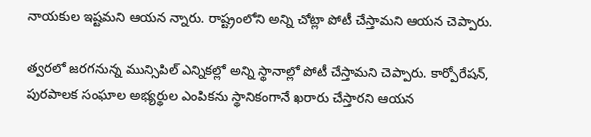నాయకుల ఇష్టమని ఆయన న్నారు. రాష్ట్రంలోని అన్ని చోట్లా పోటీ చేస్తామని ఆయన చెప్పారు.

త్వరలో జరగనున్న మున్సిపిల్ ఎన్నికల్లో అన్ని స్థానాల్లో పోటీ చేస్తామని చెప్పారు. కార్పోరేషన్, పురపాలక సంఘాల అభ్యర్థుల ఎంపికను స్థానికంగానే ఖరారు చేస్తారని ఆయన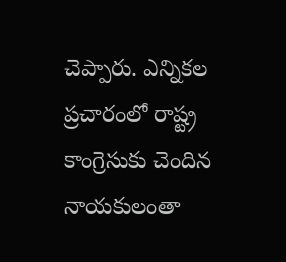చెప్పారు. ఎన్నికల ప్రచారంలో రాష్ట్ర కాంగ్రెసుకు చెందిన నాయకులంతా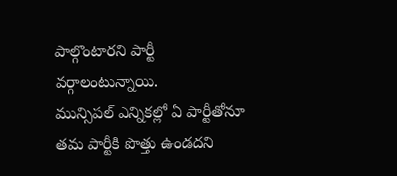పాల్గొంటారని పార్టీ వర్గాలంటున్నాయి.
మున్సిపల్ ఎన్నికల్లో ఏ పార్టీతోనూ తమ పార్టీకి పొత్తు ఉండదని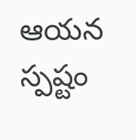ఆయన స్పష్టం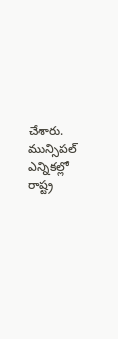చేశారు. మున్సిపల్ ఎన్నికల్లో రాష్ట్ర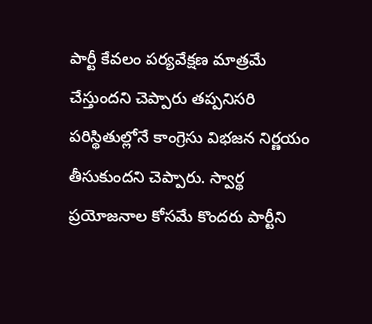పార్టీ కేవలం పర్యవేక్షణ మాత్రమే చేస్తుందని చెప్పారు తప్పనిసరి పరిస్థితుల్లోనే కాంగ్రెసు విభజన నిర్ణయం తీసుకుందని చెప్పారు. స్వార్థ ప్రయోజనాల కోసమే కొందరు పార్టీని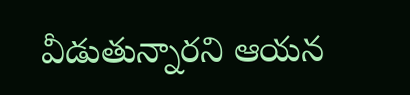వీడుతున్నారని ఆయన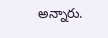అన్నారు.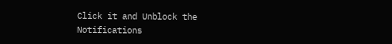Click it and Unblock the Notifications